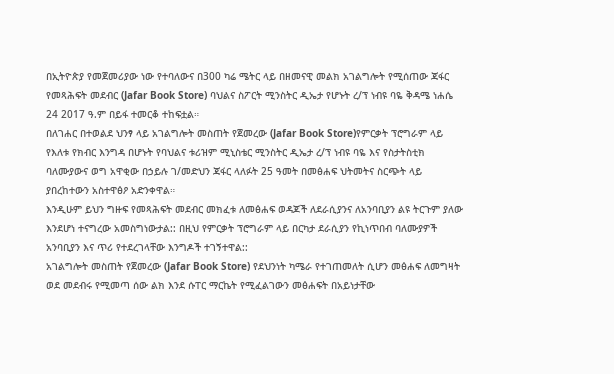በኢትዮጵያ የመጀመሪያው ነው የተባለውና በ300 ካሬ ሜትር ላይ በዘመናዊ መልክ አገልግሎት የሚሰጠው ጃፋር የመጻሕፍት መደብር (Jafar Book Store) ባህልና ስፖርት ሚንስትር ዲኤታ የሆኑት ረ/ፕ ነብዩ ባዬ ቅዳሜ ነሐሴ 24 2017 ዓ.ም በይፋ ተመርቆ ተከፍቷል።
በለገሐር በተወልደ ህንፃ ላይ አገልግሎት መስጠት የጀመረው (Jafar Book Store)የምርቃት ፕሮግራም ላይ የእለቱ የክብር እንግዳ በሆኑት የባህልና ቱሪዝም ሚኒስቴር ሚንስትር ዲኤታ ረ/ፕ ነብዩ ባዬ እና የስታትስቲክ ባለሙያውና ወግ አዋቂው በኃይሉ ገ/መድህን ጃፋር ላለፉት 25 ዓመት በመፅሐፍ ህትመትና ስርጭት ላይ ያበረከተውን አስተዋፅዖ አድንቀዋል።
እንዲሁም ይህን ግዙፍ የመጻሕፍት መደብር መክፈቱ ለመፅሐፍ ወዳጆች ለደራሲያንና ለአንባቢያን ልዩ ትርጉም ያለው እንደሆነ ተናግረው አመስግነውታል:: በዚህ የምርቃት ፕሮግራም ላይ በርካታ ደራሲያን የኪነጥበብ ባለሙያዎች አንባቢያን እና ጥሪ የተደረገላቸው እንግዶች ተገኝተዋል::
አገልግሎት መስጠት የጀመረው (Jafar Book Store) የደህንነት ካሜራ የተገጠመለት ሲሆን መፅሐፍ ለመግዛት ወደ መደብሩ የሚመጣ ሰው ልክ እንደ ሱፐር ማርኬት የሚፈልገውን መፅሐፍት በአይነታቸው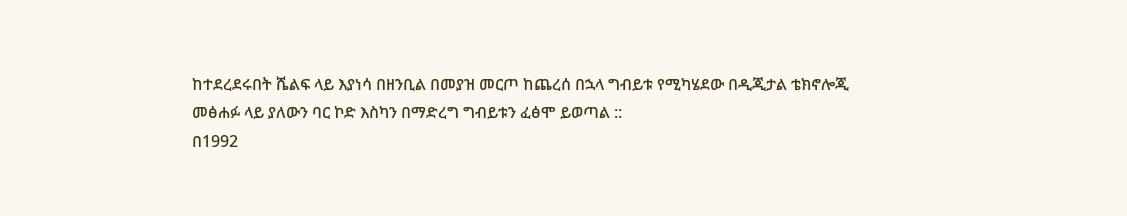ከተደረደሩበት ሼልፍ ላይ እያነሳ በዘንቢል በመያዝ መርጦ ከጨረሰ በኋላ ግብይቱ የሚካሄደው በዲጂታል ቴክኖሎጂ መፅሐፉ ላይ ያለውን ባር ኮድ እስካን በማድረግ ግብይቱን ፈፅሞ ይወጣል ::
በ1992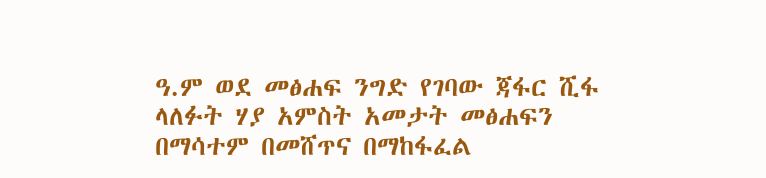ዓ.ም ወደ መፅሐፍ ንግድ የገባው ጃፋር ሺፋ ላለፉት ሃያ አምስት አመታት መፅሐፍን በማሳተም በመሸጥና በማከፋፈል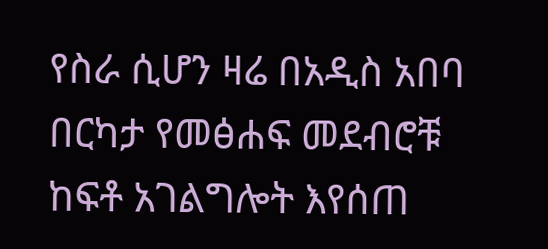የስራ ሲሆን ዛሬ በአዲስ አበባ በርካታ የመፅሐፍ መደብሮቹ ከፍቶ አገልግሎት እየሰጠ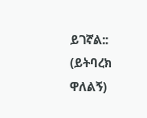ይገኛል::
(ይትባረክ ዋለልኝ)